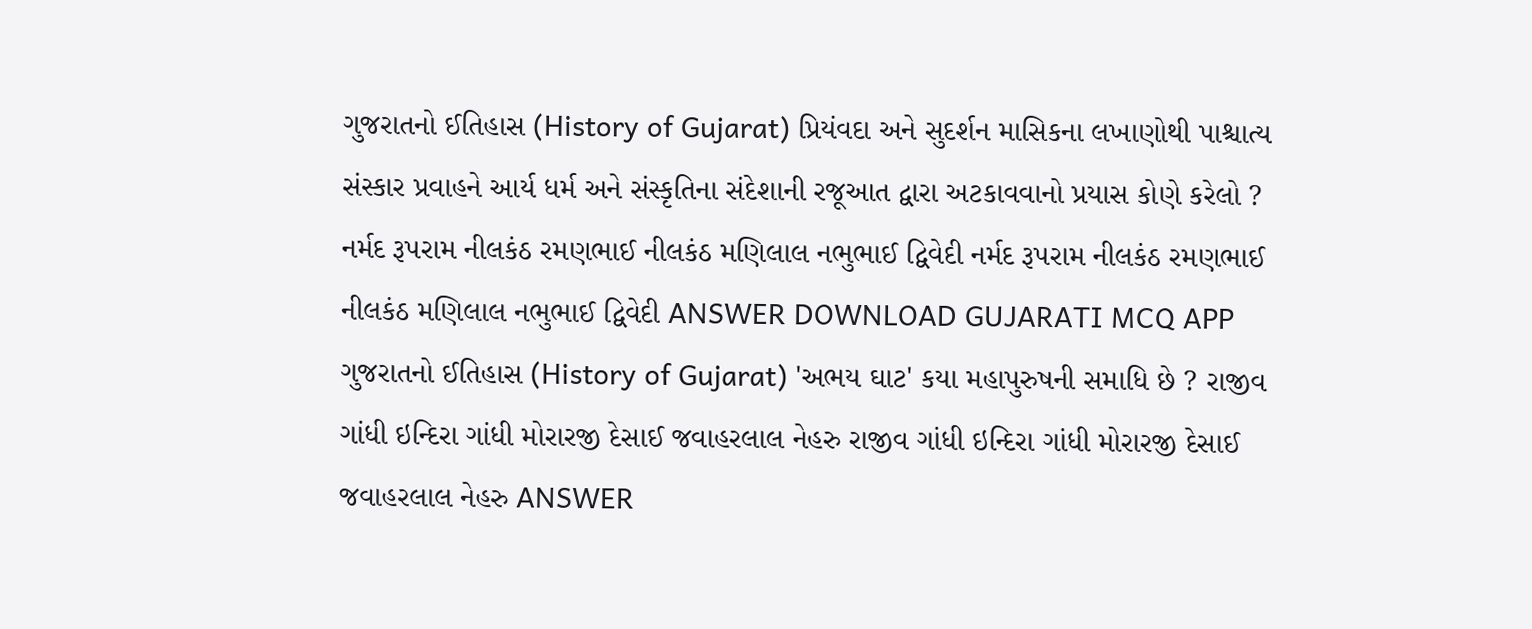ગુજરાતનો ઈતિહાસ (History of Gujarat) પ્રિયંવદા અને સુદર્શન માસિકના લખાણોથી પાશ્ચાત્ય સંસ્કાર પ્રવાહને આર્ય ધર્મ અને સંસ્કૃતિના સંદેશાની રજૂઆત દ્વારા અટકાવવાનો પ્રયાસ કોણે કરેલો ? નર્મદ રૂપરામ નીલકંઠ રમણભાઈ નીલકંઠ મણિલાલ નભુભાઈ દ્વિવેદી નર્મદ રૂપરામ નીલકંઠ રમણભાઈ નીલકંઠ મણિલાલ નભુભાઈ દ્વિવેદી ANSWER DOWNLOAD GUJARATI MCQ APP
ગુજરાતનો ઈતિહાસ (History of Gujarat) 'અભય ઘાટ' કયા મહાપુરુષની સમાધિ છે ? રાજીવ ગાંધી ઇન્દિરા ગાંધી મોરારજી દેસાઈ જવાહરલાલ નેહરુ રાજીવ ગાંધી ઇન્દિરા ગાંધી મોરારજી દેસાઈ જવાહરલાલ નેહરુ ANSWER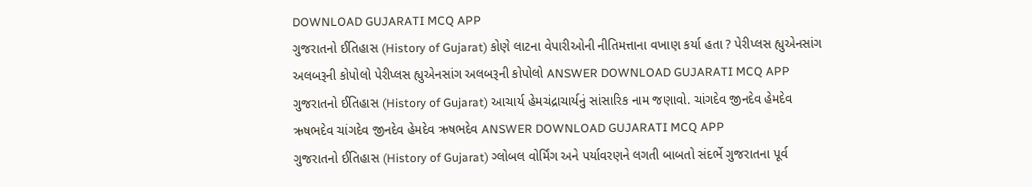DOWNLOAD GUJARATI MCQ APP
ગુજરાતનો ઈતિહાસ (History of Gujarat) કોણે લાટના વેપારીઓની નીતિમત્તાના વખાણ કર્યા હતા ? પેરીપ્લસ હ્યુએનસાંગ અલબરૂની કોપોલો પેરીપ્લસ હ્યુએનસાંગ અલબરૂની કોપોલો ANSWER DOWNLOAD GUJARATI MCQ APP
ગુજરાતનો ઈતિહાસ (History of Gujarat) આચાર્ય હેમચંદ્રાચાર્યનું સાંસારિક નામ જણાવો. ચાંગદેવ જીનદેવ હેમદેવ ઋષભદેવ ચાંગદેવ જીનદેવ હેમદેવ ઋષભદેવ ANSWER DOWNLOAD GUJARATI MCQ APP
ગુજરાતનો ઈતિહાસ (History of Gujarat) ગ્લોબલ વોર્મિંગ અને પર્યાવરણને લગતી બાબતો સંદર્ભે ગુજરાતના પૂર્વ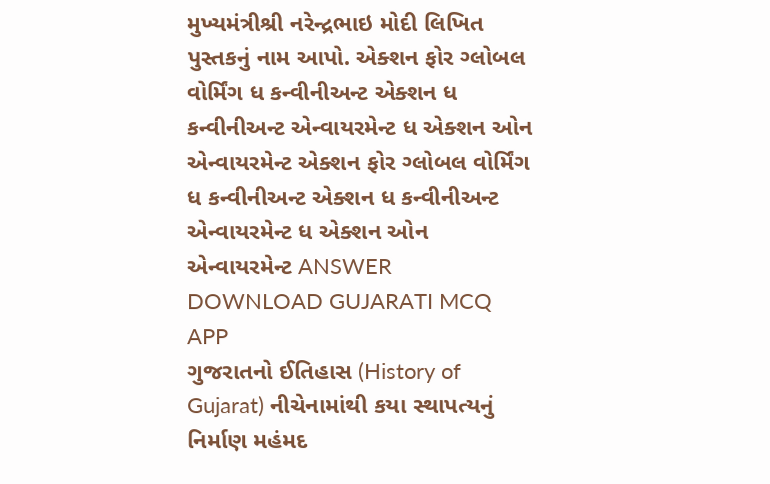મુખ્યમંત્રીશ્રી નરેન્દ્રભાઇ મોદી લિખિત પુસ્તકનું નામ આપો. એક્શન ફોર ગ્લોબલ વોર્મિંગ ધ કન્વીનીઅન્ટ એક્શન ધ કન્વીનીઅન્ટ એન્વાયરમેન્ટ ધ એક્શન ઓન એન્વાયરમેન્ટ એક્શન ફોર ગ્લોબલ વોર્મિંગ ધ કન્વીનીઅન્ટ એક્શન ધ કન્વીનીઅન્ટ એન્વાયરમેન્ટ ધ એક્શન ઓન એન્વાયરમેન્ટ ANSWER DOWNLOAD GUJARATI MCQ APP
ગુજરાતનો ઈતિહાસ (History of Gujarat) નીચેનામાંથી કયા સ્થાપત્યનું નિર્માણ મહંમદ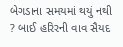બેગડાના સમયમાં થયું નથી ? બાઈ હરિરની વાવ સૈયદ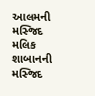આલમની મસ્જિદ મલિક શાબાનની મસ્જિદ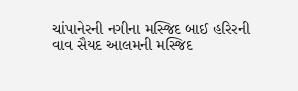ચાંપાનેરની નગીના મસ્જિદ બાઈ હરિરની વાવ સૈયદ આલમની મસ્જિદ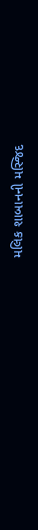મલિક શાબાનની મસ્જિદ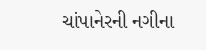ચાંપાનેરની નગીના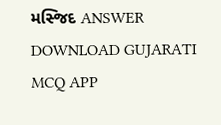મસ્જિદ ANSWER DOWNLOAD GUJARATI MCQ APP